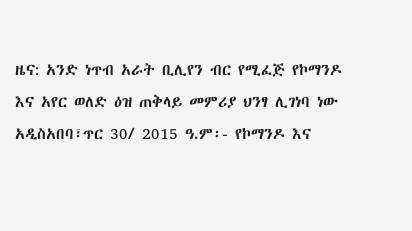ዜና: አንድ ነጥብ አራት ቢሊየን ብር የሚፈጅ የኮማንዶ እና አየር ወለድ ዕዝ ጠቅላይ መምሪያ ህንፃ ሊገነባ ነው
አዲስአበባ፣ጥር 30/ 2015 ዓ.ም፡- የኮማንዶ እና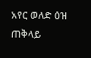አየር ወለድ ዕዝ ጠቅላይ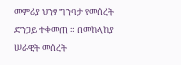መምሪያ ህንፃ ግንባታ የመሰረት ድንጋይ ተቀመጠ ። በመከላከያ ሠራዊት መሰረት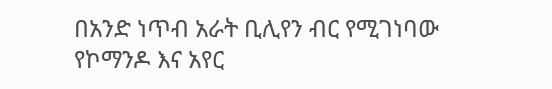በአንድ ነጥብ አራት ቢሊየን ብር የሚገነባው የኮማንዶ እና አየር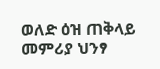ወለድ ዕዝ ጠቅላይ መምሪያ ህንፃ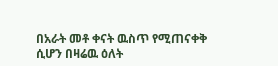በአራት መቶ ቀናት ዉስጥ የሚጠናቀቅ ሲሆን በዛሬዉ ዕለት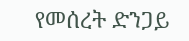የመሰረት ድንጋይ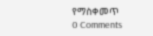የማስቀመጥ
0 Comments